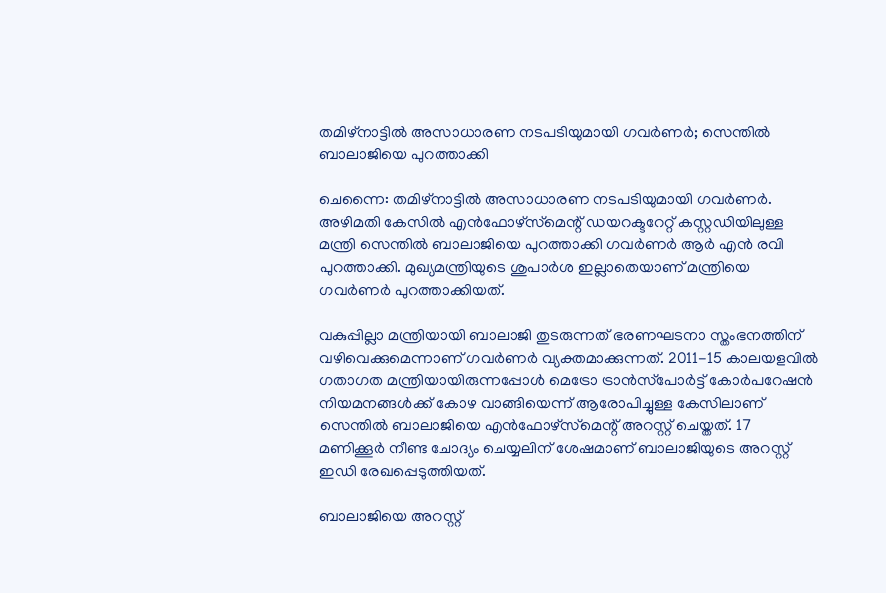തമിഴ്‌നാട്ടിൽ അസാധാരണ നടപടിയുമായി ഗവർണർ; സെന്തിൽ ബാലാജിയെ പുറത്താക്കി

ചെന്നൈ: തമിഴ്‌നാട്ടിൽ അസാധാരണ നടപടിയുമായി ഗവർണർ. അഴിമതി കേസിൽ എൻഫോഴ്‌സ്‌മെന്റ് ഡയറക്ടറേറ്റ് കസ്റ്റഡിയിലുള്ള മന്ത്രി സെന്തിൽ ബാലാജിയെ പുറത്താക്കി ഗവർണർ ആർ എൻ രവി പുറത്താക്കി. മുഖ്യമന്ത്രിയുടെ ശുപാർശ ഇല്ലാതെയാണ് മന്ത്രിയെ ഗവർണർ പുറത്താക്കിയത്.

വകുപ്പില്ലാ മന്ത്രിയായി ബാലാജി തുടരുന്നത് ഭരണഘടനാ സ്തംഭനത്തിന് വഴിവെക്കുമെന്നാണ് ഗവർണർ വ്യക്തമാക്കുന്നത്. 2011-15 കാലയളവിൽ ഗതാഗത മന്ത്രിയായിരുന്നപ്പോൾ മെട്രോ ട്രാൻസ്‌പോർട്ട് കോർപറേഷൻ നിയമനങ്ങൾക്ക് കോഴ വാങ്ങിയെന്ന് ആരോപിച്ചുള്ള കേസിലാണ് സെന്തിൽ ബാലാജിയെ എൻഫോഴ്‌സ്‌മെന്റ് അറസ്റ്റ് ചെയ്തത്. 17 മണിക്കൂർ നീണ്ട ചോദ്യം ചെയ്യലിന് ശേഷമാണ് ബാലാജിയുടെ അറസ്റ്റ് ഇഡി രേഖപ്പെടുത്തിയത്.

ബാലാജിയെ അറസ്റ്റ്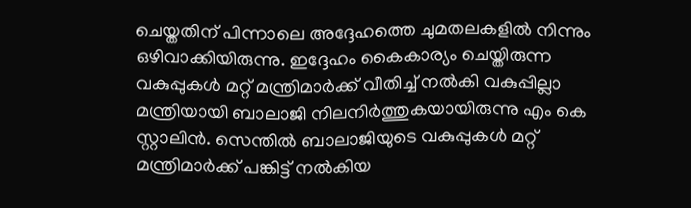ചെയ്തതിന് പിന്നാലെ അദ്ദേഹത്തെ ചുമതലകളിൽ നിന്നും ഒഴിവാക്കിയിരുന്നു. ഇദ്ദേഹം കൈകാര്യം ചെയ്തിരുന്ന വകുപ്പുകൾ മറ്റ് മന്ത്രിമാർക്ക് വീതിച്ച് നൽകി വകുപ്പില്ലാ മന്ത്രിയായി ബാലാജി നിലനിർത്തുകയായിരുന്നു എം കെ സ്റ്റാലിൻ. സെന്തിൽ ബാലാജിയുടെ വകുപ്പുകൾ മറ്റ് മന്ത്രിമാർക്ക് പങ്കിട്ട് നൽകിയ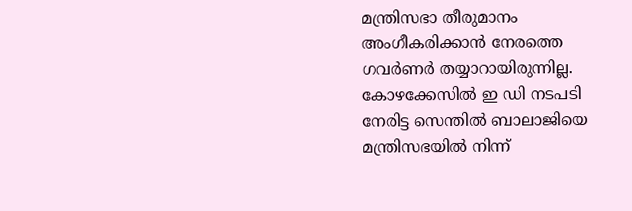മന്ത്രിസഭാ തീരുമാനം അംഗീകരിക്കാൻ നേരത്തെ ഗവർണർ തയ്യാറായിരുന്നില്ല. കോഴക്കേസിൽ ഇ ഡി നടപടി നേരിട്ട സെന്തിൽ ബാലാജിയെ മന്ത്രിസഭയിൽ നിന്ന്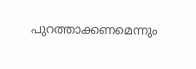പുറത്താക്കണമെന്നും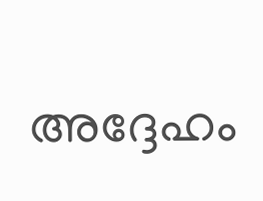അദ്ദേഹം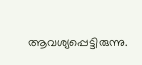ആവശ്യപ്പെട്ടിരുന്നു.